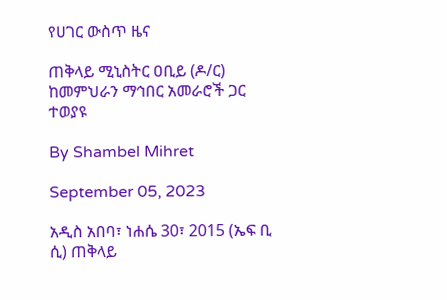የሀገር ውስጥ ዜና

ጠቅላይ ሚኒስትር ዐቢይ (ዶ/ር) ከመምህራን ማኅበር አመራሮች ጋር ተወያዩ

By Shambel Mihret

September 05, 2023

አዲስ አበባ፣ ነሐሴ 30፣ 2015 (ኤፍ ቢ ሲ) ጠቅላይ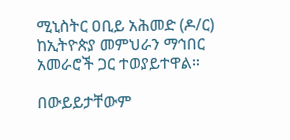ሚኒስትር ዐቢይ አሕመድ (ዶ/ር) ከኢትዮጵያ መምህራን ማኅበር አመራሮች ጋር ተወያይተዋል።

በውይይታቸውም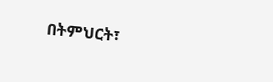በትምህርት፣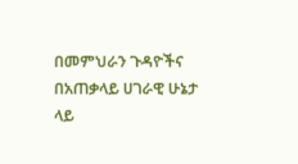በመምህራን ጉዳዮችና በአጠቃላይ ሀገራዊ ሁኔታ ላይ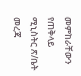መምከራቸውን የጠቅላይ ሚኒስትር ጽ/ቤት መረጃ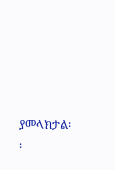ያመላክታል፡፡